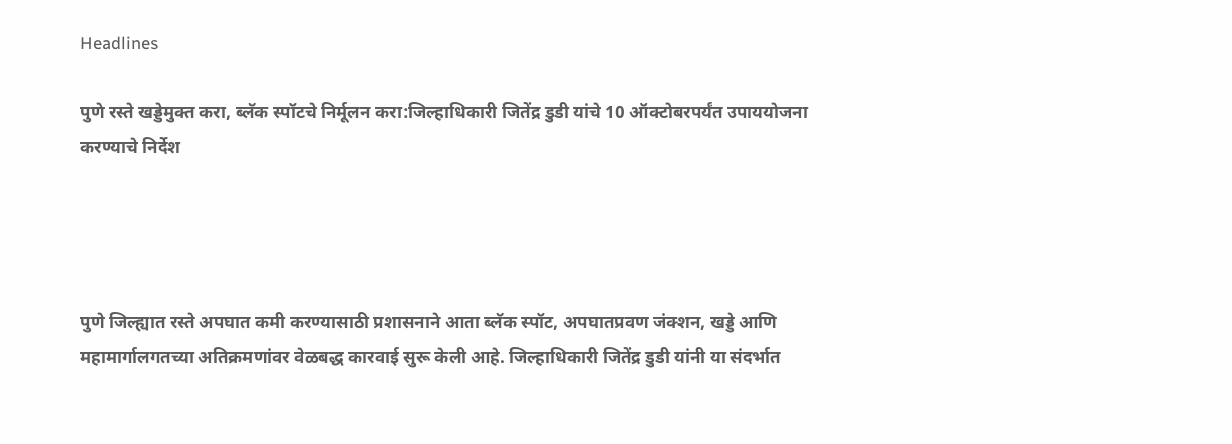Headlines

पुणे रस्ते खड्डेमुक्त करा, ब्लॅक स्पॉटचे निर्मूलन करा:जिल्हाधिकारी जितेंद्र डुडी यांचे 10 ऑक्टोबरपर्यंत उपाययोजना करण्याचे निर्देश




पुणे जिल्ह्यात रस्ते अपघात कमी करण्यासाठी प्रशासनाने आता ब्लॅक स्पॉट, अपघातप्रवण जंक्शन, खड्डे आणि महामार्गालगतच्या अतिक्रमणांवर वेळबद्ध कारवाई सुरू केली आहे. जिल्हाधिकारी जितेंद्र डुडी यांनी या संदर्भात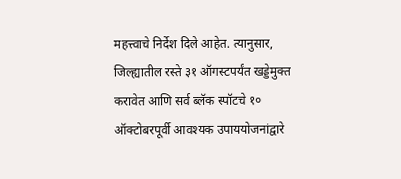महत्त्वाचे निर्देश दिले आहेत. त्यानुसार, जिल्ह्यातील रस्ते ३१ ऑगस्टपर्यंत खड्डेमुक्त करावेत आणि सर्व ब्लॅक स्पॉटचे १० ऑक्टोबरपूर्वी आवश्यक उपाययोजनांद्वारे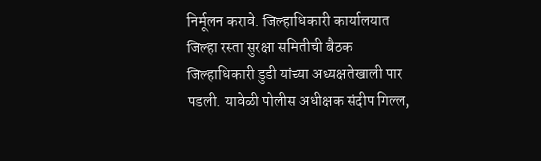निर्मूलन करावे. जिल्हाधिकारी कार्यालयात जिल्हा रस्ता सुरक्षा समितीची बैठक जिल्हाधिकारी डुडी यांच्या अध्यक्षतेखाली पार पडली. यावेळी पोलीस अधीक्षक संदीप गिल्ल,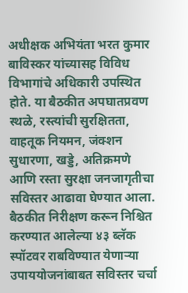अधीक्षक अभियंता भरत कुमार बाविस्कर यांच्यासह विविध विभागांचे अधिकारी उपस्थित होते. या बैठकीत अपघातप्रवण स्थळे, रस्त्यांची सुरक्षितता, वाहतूक नियमन, जंक्शन सुधारणा, खड्डे, अतिक्रमणे आणि रस्ता सुरक्षा जनजागृतीचा सविस्तर आढावा घेण्यात आला. बैठकीत निरीक्षण करून निश्चित करण्यात आलेल्या ४३ ब्लॅक स्पॉटवर राबविण्यात येणाऱ्या उपाययोजनांबाबत सविस्तर चर्चा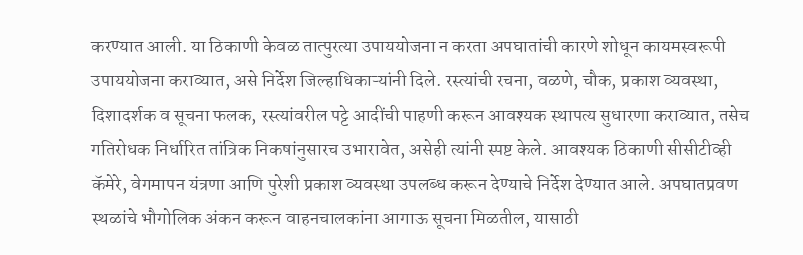करण्यात आली. या ठिकाणी केवळ तात्पुरत्या उपाययोजना न करता अपघातांची कारणे शोधून कायमस्वरूपी उपाययोजना कराव्यात, असे निर्देश जिल्हाधिकाऱ्यांनी दिले. रस्त्यांची रचना, वळणे, चौक, प्रकाश व्यवस्था, दिशादर्शक व सूचना फलक, रस्त्यांवरील पट्टे आदींची पाहणी करून आवश्यक स्थापत्य सुधारणा कराव्यात, तसेच गतिरोधक निर्धारित तांत्रिक निकषांनुसारच उभारावेत, असेही त्यांनी स्पष्ट केले. आवश्यक ठिकाणी सीसीटीव्ही कॅमेरे, वेगमापन यंत्रणा आणि पुरेशी प्रकाश व्यवस्था उपलब्ध करून देण्याचे निर्देश देण्यात आले. अपघातप्रवण स्थळांचे भौगोलिक अंकन करून वाहनचालकांना आगाऊ सूचना मिळतील, यासाठी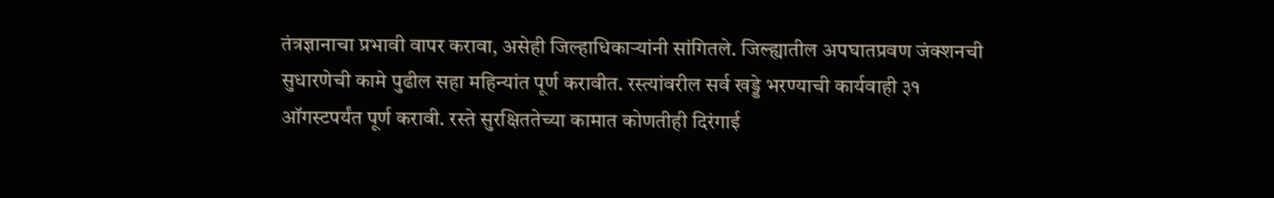तंत्रज्ञानाचा प्रभावी वापर करावा, असेही जिल्हाधिकाऱ्यांनी सांगितले. जिल्ह्यातील अपघातप्रवण जंक्शनची सुधारणेची कामे पुढील सहा महिन्यांत पूर्ण करावीत. रस्त्यांवरील सर्व खड्डे भरण्याची कार्यवाही ३१ ऑगस्टपर्यंत पूर्ण करावी. रस्ते सुरक्षिततेच्या कामात कोणतीही दिरंगाई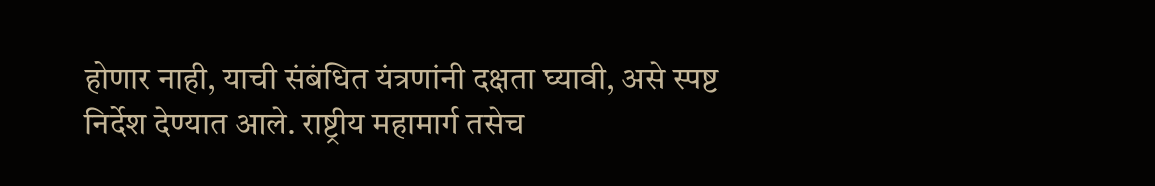होणार नाही, याची संबंधित यंत्रणांनी दक्षता घ्यावी, असे स्पष्ट निर्देश देण्यात आले. राष्ट्रीय महामार्ग तसेच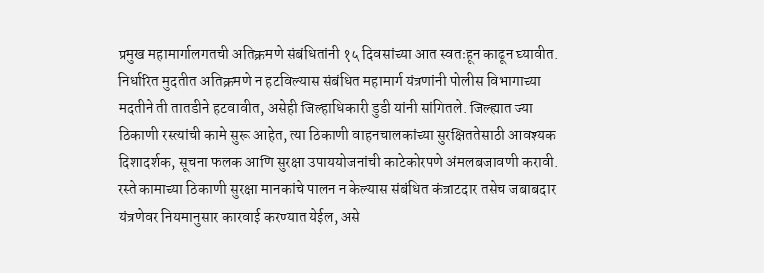प्रमुख महामार्गालगतची अतिक्रमणे संबंधितांनी १५ दिवसांच्या आत स्वतःहून काढून घ्यावीत. निर्धारित मुदतीत अतिक्रमणे न हटविल्यास संबंधित महामार्ग यंत्रणांनी पोलीस विभागाच्या मदतीने ती तातडीने हटवावीत, असेही जिल्हाधिकारी डुडी यांनी सांगितले. जिल्ह्यात ज्या ठिकाणी रस्त्यांची कामे सुरू आहेत, त्या ठिकाणी वाहनचालकांच्या सुरक्षिततेसाठी आवश्यक दिशादर्शक, सूचना फलक आणि सुरक्षा उपाययोजनांची काटेकोरपणे अंमलबजावणी करावी. रस्ते कामाच्या ठिकाणी सुरक्षा मानकांचे पालन न केल्यास संबंधित कंत्राटदार तसेच जबाबदार यंत्रणेवर नियमानुसार कारवाई करण्यात येईल, असे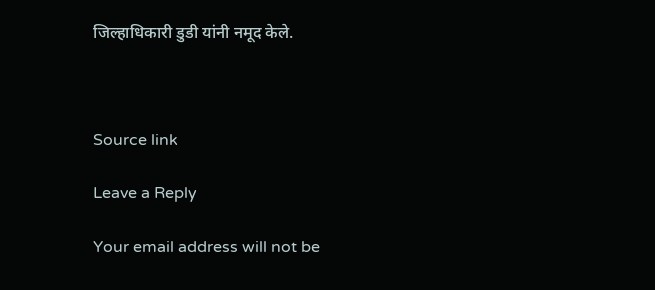जिल्हाधिकारी डुडी यांनी नमूद केले.



Source link

Leave a Reply

Your email address will not be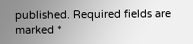published. Required fields are marked *